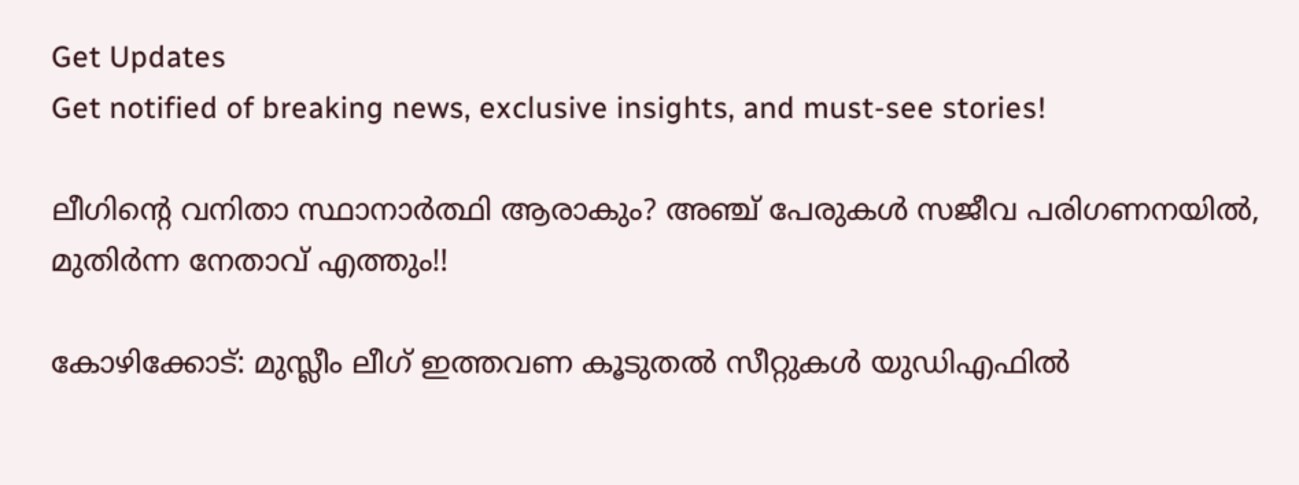Get Updates
Get notified of breaking news, exclusive insights, and must-see stories!

ലീഗിന്റെ വനിതാ സ്ഥാനാര്‍ത്ഥി ആരാകും? അഞ്ച് പേരുകള്‍ സജീവ പരിഗണനയില്‍, മുതിര്‍ന്ന നേതാവ് എത്തും!!

കോഴിക്കോട്: മുസ്ലീം ലീഗ് ഇത്തവണ കൂടുതല്‍ സീറ്റുകള്‍ യുഡിഎഫില്‍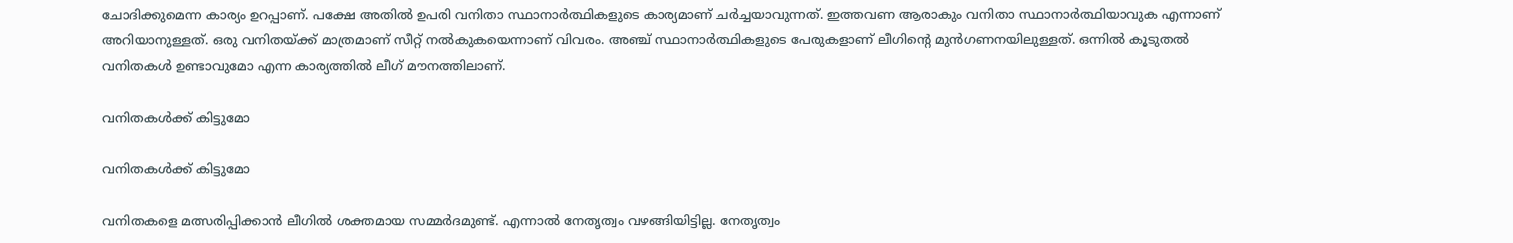ചോദിക്കുമെന്ന കാര്യം ഉറപ്പാണ്. പക്ഷേ അതില്‍ ഉപരി വനിതാ സ്ഥാനാര്‍ത്ഥികളുടെ കാര്യമാണ് ചര്‍ച്ചയാവുന്നത്. ഇത്തവണ ആരാകും വനിതാ സ്ഥാനാര്‍ത്ഥിയാവുക എന്നാണ് അറിയാനുള്ളത്. ഒരു വനിതയ്ക്ക് മാത്രമാണ് സീറ്റ് നല്‍കുകയെന്നാണ് വിവരം. അഞ്ച് സ്ഥാനാര്‍ത്ഥികളുടെ പേരുകളാണ് ലീഗിന്റെ മുന്‍ഗണനയിലുള്ളത്. ഒന്നില്‍ കൂടുതല്‍ വനിതകള്‍ ഉണ്ടാവുമോ എന്ന കാര്യത്തില്‍ ലീഗ് മൗനത്തിലാണ്.

വനിതകള്‍ക്ക് കിട്ടുമോ

വനിതകള്‍ക്ക് കിട്ടുമോ

വനിതകളെ മത്സരിപ്പിക്കാന്‍ ലീഗില്‍ ശക്തമായ സമ്മര്‍ദമുണ്ട്. എന്നാല്‍ നേതൃത്വം വഴങ്ങിയിട്ടില്ല. നേതൃത്വം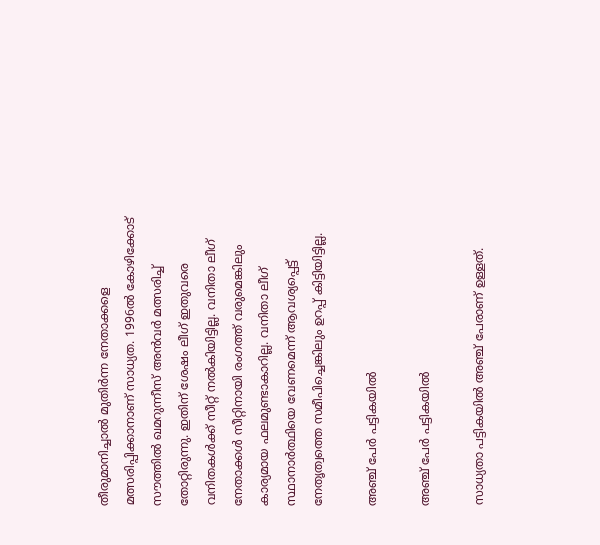തീരുമാനിച്ചാല്‍ മുതിര്‍ന്ന നേതാക്കളെ മത്സരിപ്പിക്കാനാണ് സാധ്യത. 1996ല്‍ കോഴിക്കോട് സൗത്തില്‍ ഖമറുന്നീസ് അന്‍വര്‍ മത്സരിച്ച് തോറ്റിരുന്നു. ഇതിന് ശേഷം ലീഗ് ഇതുവരെ വനിതകള്‍ക്ക് സീറ്റ് നല്‍കിയിട്ടില്ല. വനിതാ ലീഗ് നേതാക്കള്‍ സീറ്റിനായി രംഗത്ത് വരുമെങ്കിലും കാര്യമായ ഫലമുണ്ടാകാറില്ല. വനിതാ ലീഗ് സ്ഥാനാര്‍ത്ഥിയെ വേണമെന്ന് ആവശ്യപ്പെട്ട് നേതൃത്വത്തെ സമീപിച്ചെങ്കിലും ഉറപ്പ് കിട്ടിയിട്ടില്ല.

അഞ്ച് പേര്‍ പട്ടികയില്‍

അഞ്ച് പേര്‍ പട്ടികയില്‍

സാധ്യതാ പട്ടികയില്‍ അഞ്ച് പേരാണ് ഉള്ളത്.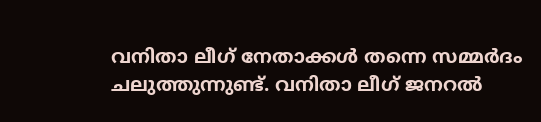വനിതാ ലീഗ് നേതാക്കള്‍ തന്നെ സമ്മര്‍ദം ചലുത്തുന്നുണ്ട്. വനിതാ ലീഗ് ജനറല്‍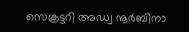സെക്രട്ടറി അഡ്വ നൂര്‍ബിനാ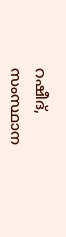റഷീദ്, സംസ്ഥാന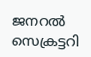ജനറല്‍ സെക്രട്ടറി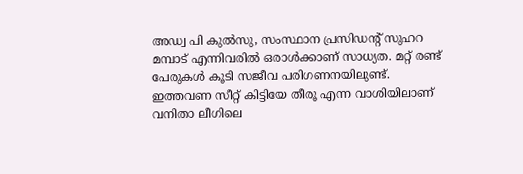അഡ്വ പി കുല്‍സു, സംസ്ഥാന പ്രസിഡന്റ് സുഹറ മമ്പാട് എന്നിവരില്‍ ഒരാള്‍ക്കാണ് സാധ്യത. മറ്റ് രണ്ട് പേരുകള്‍ കൂടി സജീവ പരിഗണനയിലുണ്ട്. ഇത്തവണ സീറ്റ് കിട്ടിയേ തീരൂ എന്ന വാശിയിലാണ് വനിതാ ലീഗിലെ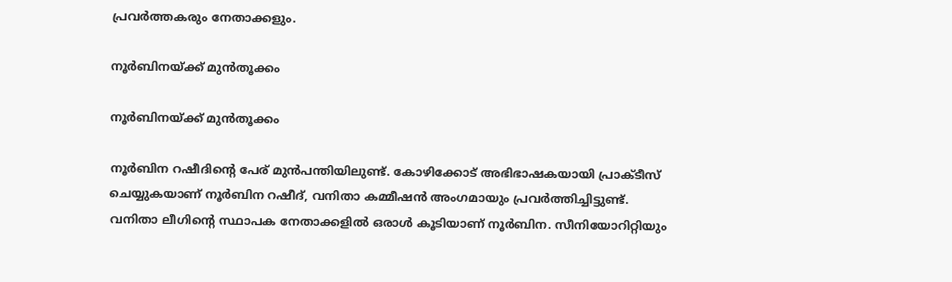പ്രവര്‍ത്തകരും നേതാക്കളും.

നൂര്‍ബിനയ്ക്ക് മുന്‍തൂക്കം

നൂര്‍ബിനയ്ക്ക് മുന്‍തൂക്കം

നൂര്‍ബിന റഷീദിന്റെ പേര് മുന്‍പന്തിയിലുണ്ട്. കോഴിക്കോട് അഭിഭാഷകയായി പ്രാക്ടീസ് ചെയ്യുകയാണ് നൂര്‍ബിന റഷീദ്, വനിതാ കമ്മീഷന്‍ അംഗമായും പ്രവര്‍ത്തിച്ചിട്ടുണ്ട്. വനിതാ ലീഗിന്റെ സ്ഥാപക നേതാക്കളില്‍ ഒരാള്‍ കൂടിയാണ് നൂര്‍ബിന. സീനിയോറിറ്റിയും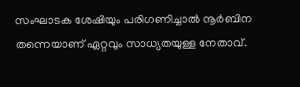സംഘാടക ശേഷിയും പരിഗണിച്ചാല്‍ നൂര്‍ബിന തന്നെയാണ് ഏറ്റവും സാധ്യതയുള്ള നേതാവ്.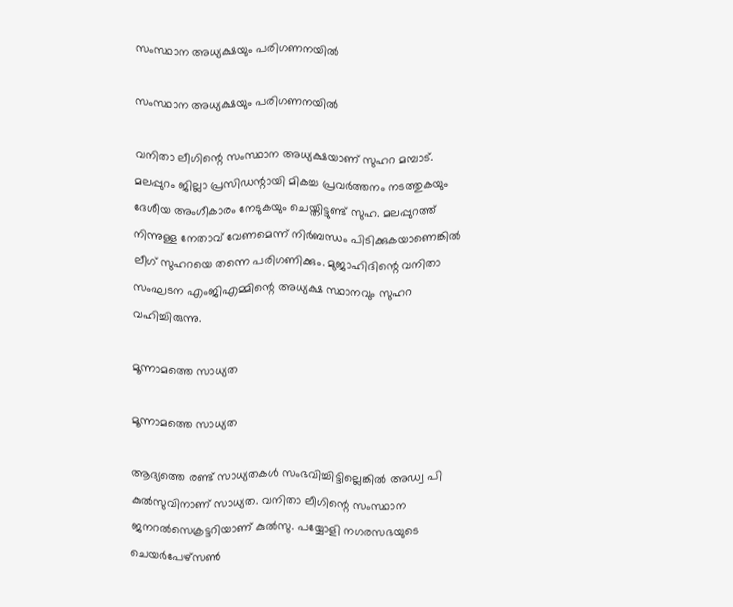സംസ്ഥാന അധ്യക്ഷയും പരിഗണനയില്‍

സംസ്ഥാന അധ്യക്ഷയും പരിഗണനയില്‍

വനിതാ ലീഗിന്റെ സംസ്ഥാന അധ്യക്ഷയാണ് സുഹറ മമ്പാട്. മലപ്പുറം ജില്ലാ പ്രസിഡന്റായി മികച്ച പ്രവര്‍ത്തനം നടത്തുകയും ദേശീയ അംഗീകാരം നേടുകയും ചെയ്തിട്ടുണ്ട് സുഹ. മലപ്പുറത്ത് നിന്നുള്ള നേതാവ് വേണമെന്ന് നിര്‍ബന്ധം പിടിക്കുകയാണെങ്കില്‍ ലീഗ് സുഹറയെ തന്നെ പരിഗണിക്കും. മുജാഹിദിന്റെ വനിതാ സംഘടന എംജിഎമ്മിന്റെ അധ്യക്ഷ സ്ഥാനവും സുഹറ വഹിച്ചിരുന്നു.

മൂന്നാമത്തെ സാധ്യത

മൂന്നാമത്തെ സാധ്യത

ആദ്യത്തെ രണ്ട് സാധ്യതകള്‍ സംഭവിച്ചിട്ടില്ലെങ്കില്‍ അഡ്വ പി കുല്‍സുവിനാണ് സാധ്യത. വനിതാ ലീഗിന്റെ സംസ്ഥാന ജനറല്‍സെക്രട്ടറിയാണ് കുല്‍സു. പയ്യോളി നഗരസഭയുടെ ചെയര്‍പേഴ്‌സണ്‍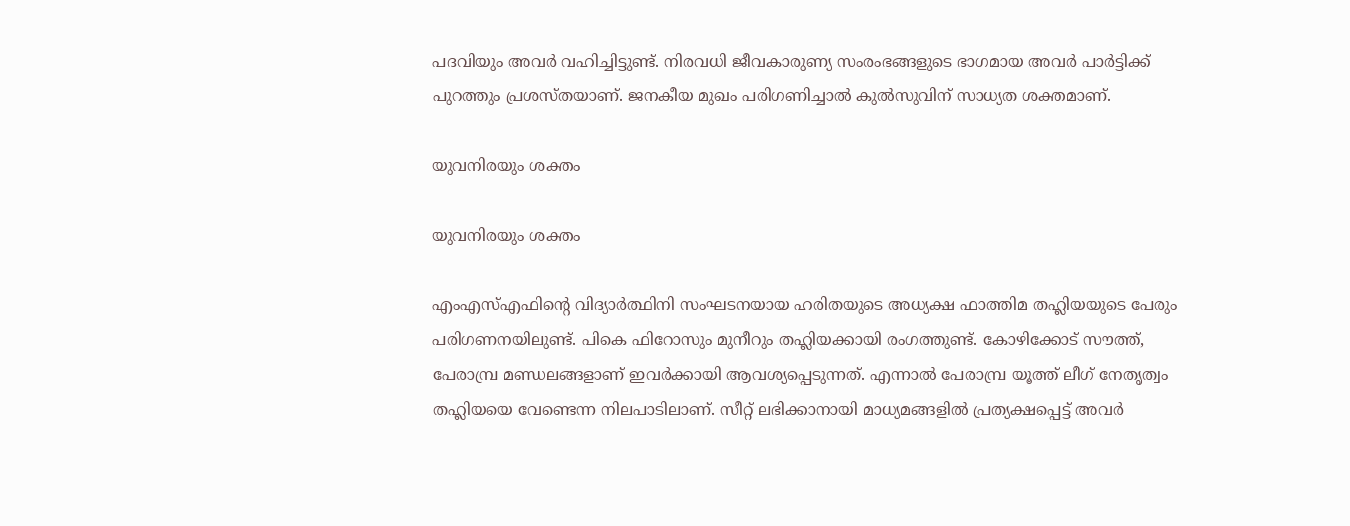പദവിയും അവര്‍ വഹിച്ചിട്ടുണ്ട്. നിരവധി ജീവകാരുണ്യ സംരംഭങ്ങളുടെ ഭാഗമായ അവര്‍ പാര്‍ട്ടിക്ക് പുറത്തും പ്രശസ്തയാണ്. ജനകീയ മുഖം പരിഗണിച്ചാല്‍ കുല്‍സുവിന് സാധ്യത ശക്തമാണ്.

യുവനിരയും ശക്തം

യുവനിരയും ശക്തം

എംഎസ്എഫിന്റെ വിദ്യാര്‍ത്ഥിനി സംഘടനയായ ഹരിതയുടെ അധ്യക്ഷ ഫാത്തിമ തഹ്ലിയയുടെ പേരും പരിഗണനയിലുണ്ട്. പികെ ഫിറോസും മുനീറും തഹ്ലിയക്കായി രംഗത്തുണ്ട്. കോഴിക്കോട് സൗത്ത്, പേരാമ്പ്ര മണ്ഡലങ്ങളാണ് ഇവര്‍ക്കായി ആവശ്യപ്പെടുന്നത്. എന്നാല്‍ പേരാമ്പ്ര യൂത്ത് ലീഗ് നേതൃത്വം തഹ്ലിയയെ വേണ്ടെന്ന നിലപാടിലാണ്. സീറ്റ് ലഭിക്കാനായി മാധ്യമങ്ങളില്‍ പ്രത്യക്ഷപ്പെട്ട് അവര്‍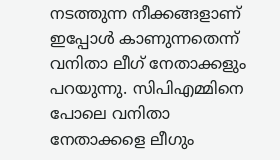നടത്തുന്ന നീക്കങ്ങളാണ് ഇപ്പോള്‍ കാണുന്നതെന്ന് വനിതാ ലീഗ് നേതാക്കളും പറയുന്നു. സിപിഎമ്മിനെ പോലെ വനിതാ നേതാക്കളെ ലീഗും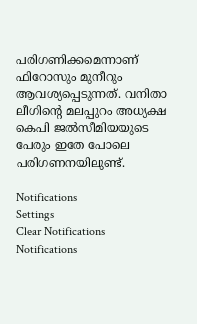പരിഗണിക്കമെന്നാണ് ഫിറോസും മുനീറും ആവശ്യപ്പെടുന്നത്. വനിതാ ലീഗിന്റെ മലപ്പുറം അധ്യക്ഷ കെപി ജല്‍സീമിയയുടെ പേരും ഇതേ പോലെ പരിഗണനയിലുണ്ട്.

Notifications
Settings
Clear Notifications
Notifications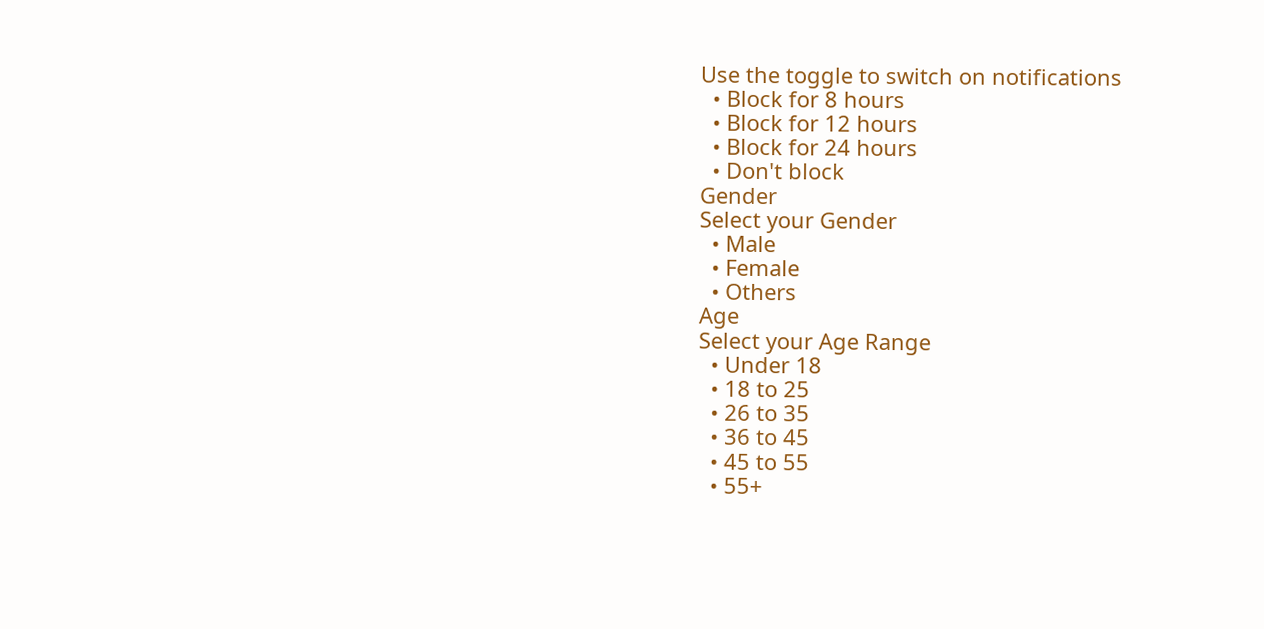Use the toggle to switch on notifications
  • Block for 8 hours
  • Block for 12 hours
  • Block for 24 hours
  • Don't block
Gender
Select your Gender
  • Male
  • Female
  • Others
Age
Select your Age Range
  • Under 18
  • 18 to 25
  • 26 to 35
  • 36 to 45
  • 45 to 55
  • 55+